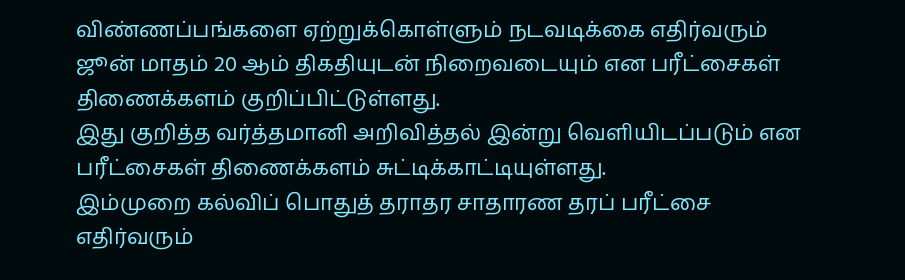விண்ணப்பங்களை ஏற்றுக்கொள்ளும் நடவடிக்கை எதிர்வரும் ஜூன் மாதம் 20 ஆம் திகதியுடன் நிறைவடையும் என பரீட்சைகள் திணைக்களம் குறிப்பிட்டுள்ளது.
இது குறித்த வர்த்தமானி அறிவித்தல் இன்று வெளியிடப்படும் என பரீட்சைகள் திணைக்களம் சுட்டிக்காட்டியுள்ளது.
இம்முறை கல்விப் பொதுத் தராதர சாதாரண தரப் பரீட்சை எதிர்வரும்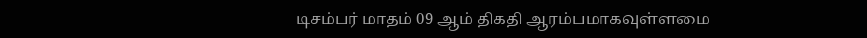டிசம்பர் மாதம் 09 ஆம் திகதி ஆரம்பமாகவுள்ளமை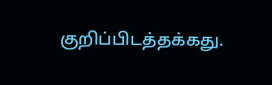குறிப்பிடத்தக்கது.